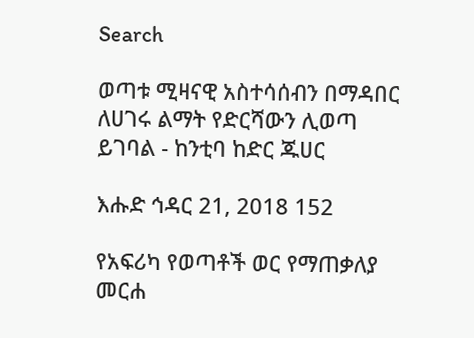Search

ወጣቱ ሚዛናዊ አስተሳሰብን በማዳበር ለሀገሩ ልማት የድርሻውን ሊወጣ ይገባል - ከንቲባ ከድር ጁሀር

እሑድ ኅዳር 21, 2018 152

የአፍሪካ የወጣቶች ወር የማጠቃለያ መርሐ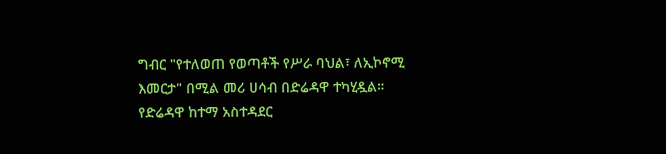ግብር "የተለወጠ የወጣቶች የሥራ ባህል፣ ለኢኮኖሚ እመርታ" በሚል መሪ ሀሳብ በድሬዳዋ ተካሂዷል።
የድሬዳዋ ከተማ አስተዳደር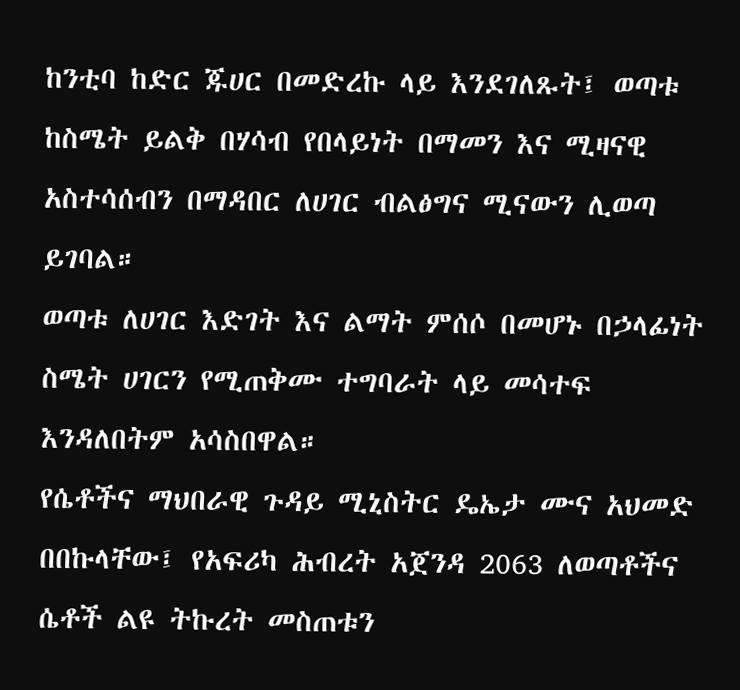ከንቲባ ከድር ጁሀር በመድረኩ ላይ እንደገለጹት፤ ወጣቱ ከስሜት ይልቅ በሃሳብ የበላይነት በማመን እና ሚዛናዊ አስተሳሰብን በማዳበር ለሀገር ብልፅግና ሚናውን ሊወጣ ይገባል።
ወጣቱ ለሀገር እድገት እና ልማት ምሰሶ በመሆኑ በኃላፊነት ስሜት ሀገርን የሚጠቅሙ ተግባራት ላይ መሳተፍ እንዳለበትም አሳስበዋል።
የሴቶችና ማህበራዊ ጉዳይ ሚኒስትር ዴኤታ ሙና አህመድ በበኩላቸው፤ የአፍሪካ ሕብረት አጀንዳ 2063 ለወጣቶችና ሴቶች ልዩ ትኩረት መስጠቱን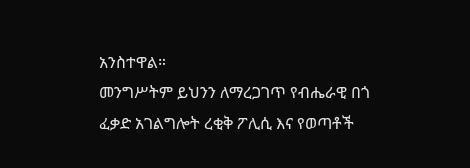አንስተዋል።
መንግሥትም ይህንን ለማረጋገጥ የብሔራዊ በጎ ፈቃድ አገልግሎት ረቂቅ ፖሊሲ እና የወጣቶች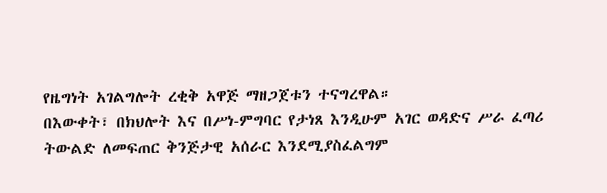የዜግነት አገልግሎት ረቂቅ አዋጅ ማዘጋጀቱን ተናግረዋል።
በእውቀት፣ በክህሎት እና በሥነ-ምግባር የታነጸ እንዲሁም አገር ወዳድና ሥራ ፈጣሪ ትውልድ ለመፍጠር ቅንጅታዊ አሰራር እንደሚያስፈልግም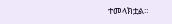ተመላክቷል።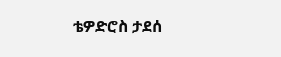ቴዎድሮስ ታደሰ